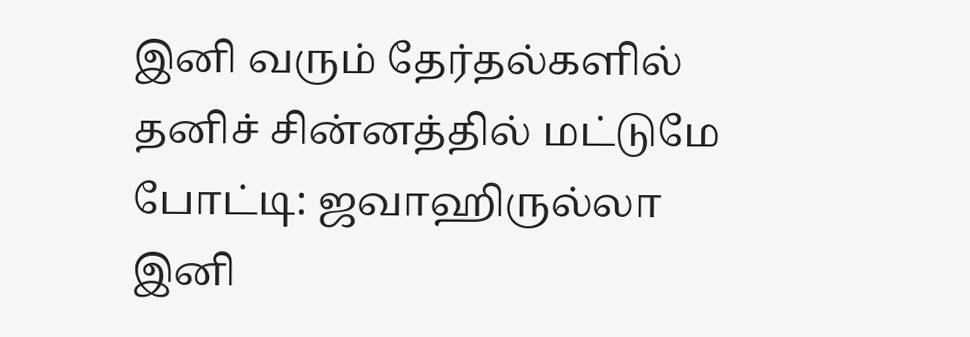இனி வரும் தேர்தல்களில் தனிச் சின்னத்தில் மட்டுமே போட்டி: ஜவாஹிருல்லா
இனி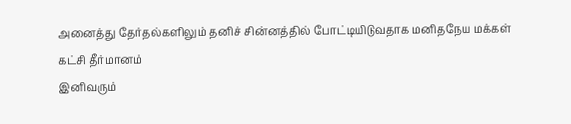அனைத்து தேர்தல்களிலும் தனிச் சின்னத்தில் போட்டியிடுவதாக மனிதநேய மக்கள் கட்சி தீர்மானம்
இனிவரும்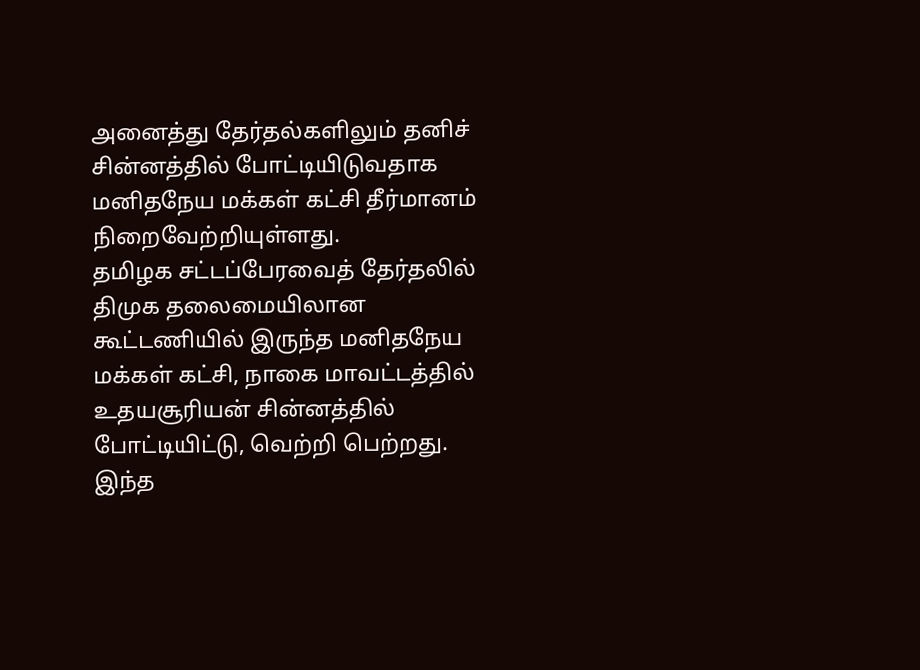அனைத்து தேர்தல்களிலும் தனிச் சின்னத்தில் போட்டியிடுவதாக மனிதநேய மக்கள் கட்சி தீர்மானம் நிறைவேற்றியுள்ளது.
தமிழக சட்டப்பேரவைத் தேர்தலில் திமுக தலைமையிலான கூட்டணியில் இருந்த மனிதநேய மக்கள் கட்சி, நாகை மாவட்டத்தில் உதயசூரியன் சின்னத்தில் போட்டியிட்டு, வெற்றி பெற்றது.
இந்த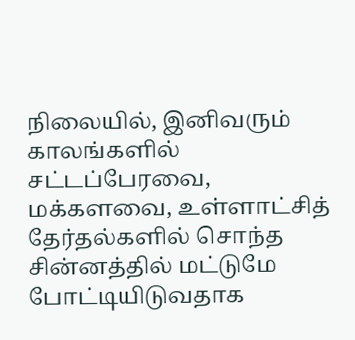நிலையில், இனிவரும் காலங்களில் சட்டப்பேரவை, மக்களவை, உள்ளாட்சித் தேர்தல்களில் சொந்த சின்னத்தில் மட்டுமே போட்டியிடுவதாக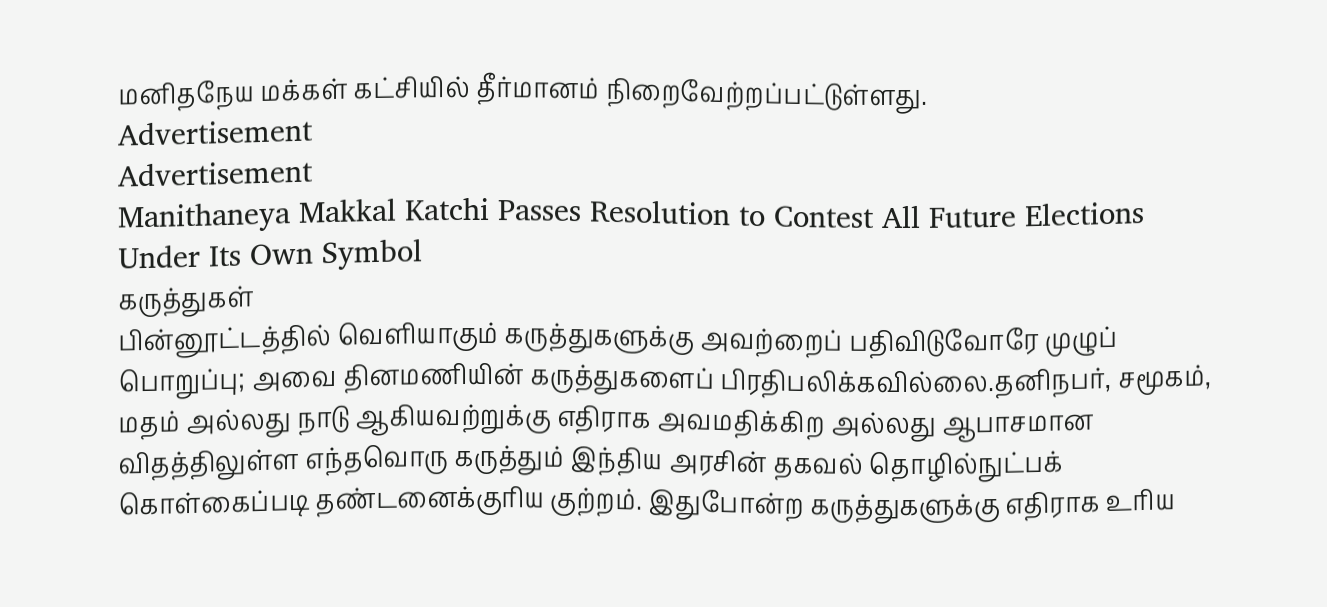மனிதநேய மக்கள் கட்சியில் தீர்மானம் நிறைவேற்றப்பட்டுள்ளது.
Advertisement
Advertisement
Manithaneya Makkal Katchi Passes Resolution to Contest All Future Elections Under Its Own Symbol
கருத்துகள்
பின்னூட்டத்தில் வெளியாகும் கருத்துகளுக்கு அவற்றைப் பதிவிடுவோரே முழுப் பொறுப்பு; அவை தினமணியின் கருத்துகளைப் பிரதிபலிக்கவில்லை.தனிநபர், சமூகம், மதம் அல்லது நாடு ஆகியவற்றுக்கு எதிராக அவமதிக்கிற அல்லது ஆபாசமான விதத்திலுள்ள எந்தவொரு கருத்தும் இந்திய அரசின் தகவல் தொழில்நுட்பக் கொள்கைப்படி தண்டனைக்குரிய குற்றம். இதுபோன்ற கருத்துகளுக்கு எதிராக உரிய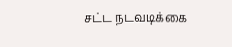சட்ட நடவடிக்கை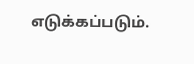எடுக்கப்படும்.